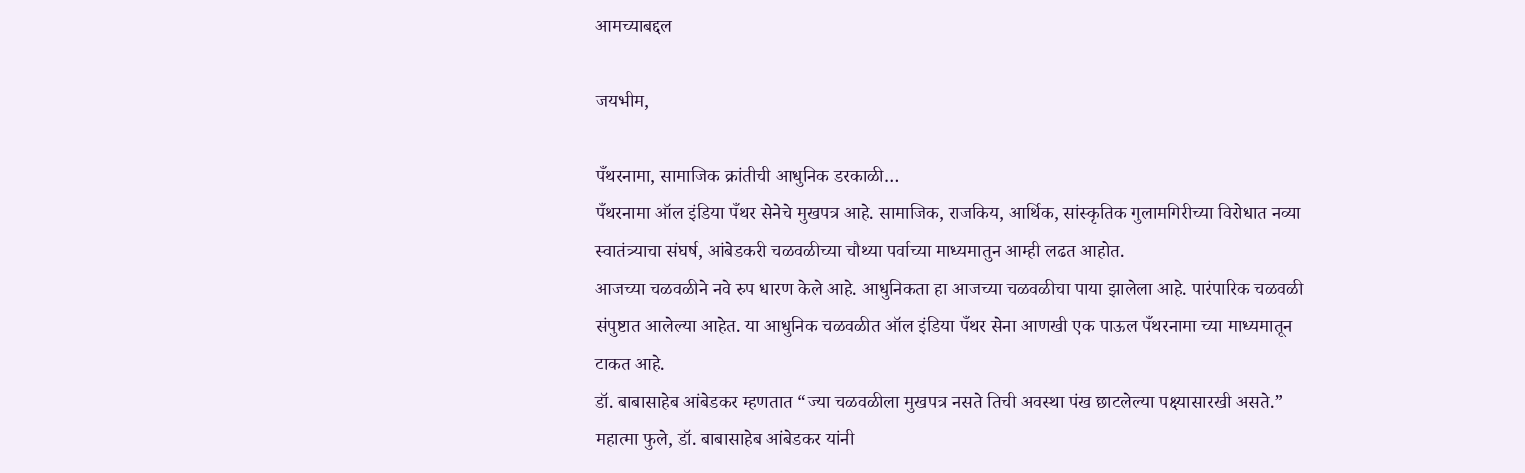आमच्याबद्दल

जयभीम,

पँथरनामा, सामाजिक क्रांतीची आधुनिक डरकाळी…
पँथरनामा ऑल इंडिया पँथर सेनेचे मुखपत्र आहे. सामाजिक, राजकिय, आर्थिक, सांस्कृतिक गुलामगिरीच्या विरोधात नव्या स्वातंत्र्याचा संघर्ष, आंबेडकरी चळवळीच्या चौथ्या पर्वाच्या माध्यमातुन आम्ही लढत आहोत.
आजच्या चळवळीने नवे रुप धारण केले आहे. आधुनिकता हा आजच्या चळवळीचा पाया झालेला आहे. पारंपारिक चळवळी संपुष्टात आलेल्या आहेत. या आधुनिक चळवळीत ऑल इंडिया पँथर सेना आणखी एक पाऊल पँथरनामा च्या माध्यमातून टाकत आहे.
डॉ. बाबासाहेब आंबेडकर म्हणतात “ज्या चळवळीला मुखपत्र नसते तिची अवस्था पंख छाटलेल्या पक्ष्यासारखी असते.”
महात्मा फुले, डॉ. बाबासाहेब आंबेडकर यांनी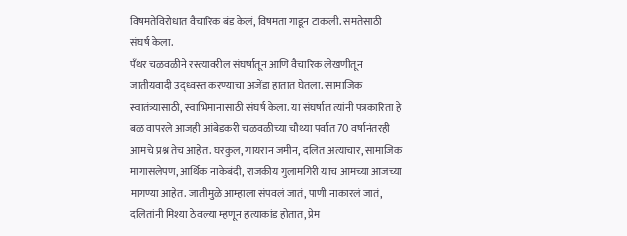विषमतेविरोधात वैचारिक बंड केलं, विषमता गाडून टाकली. समतेसाठी संघर्ष केला.
पँथर चळवळीने रस्त्यावरील संघर्षातून आणि वैचारिक लेखणीतून जातीयवादी उद्ध्वस्त करण्याचा अजेंडा हातात घेतला. सामाजिक स्वातंत्र्यासाठी, स्वाभिमानासाठी संघर्ष केला. या संघर्षात त्यांनी पत्रकारिता हे बळ वापरले आजही आंबेडकरी चळवळीच्या चौथ्या पर्वात 70 वर्षानंतरही आमचे प्रश्न तेच आहेत. घरकुल, गायरान जमीन, दलित अत्याचार, सामाजिक मागासलेपण, आर्थिक नाकेबंदी, राजकीय गुलामगिरी याच आमच्या आजच्या मागण्या आहेत. जातीमुळे आम्हाला संपवलं जातं, पाणी नाकारलं जातं, दलितांनी मिश्या ठेवल्या म्हणून हत्याकांड होतात, प्रेम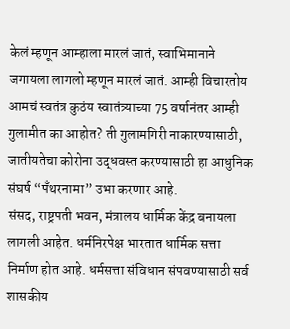केलं म्हणून आम्हाला मारलं जातं, स्वाभिमानाने जगायला लागलो म्हणून मारलं जातं. आम्ही विचारतोय आमचं स्वतंत्र कुठंय स्वातंत्र्याच्या 75 वर्षानंतर आम्ही गुलामीत का आहोत? ती गुलामगिरी नाकारण्यासाठी, जातीयतेचा कोरोना उद्धवस्त करण्यासाठी हा आधुनिक संघर्ष “पँथरनामा” उभा करणार आहे.
संसद, राष्ट्रपती भवन, मंत्रालय धार्मिक केंद्र बनायला लागली आहेत. धर्मनिरपेक्ष भारतात धार्मिक सत्ता निर्माण होत आहे. धर्मसत्ता संविधान संपवण्यासाठी सर्व शासकीय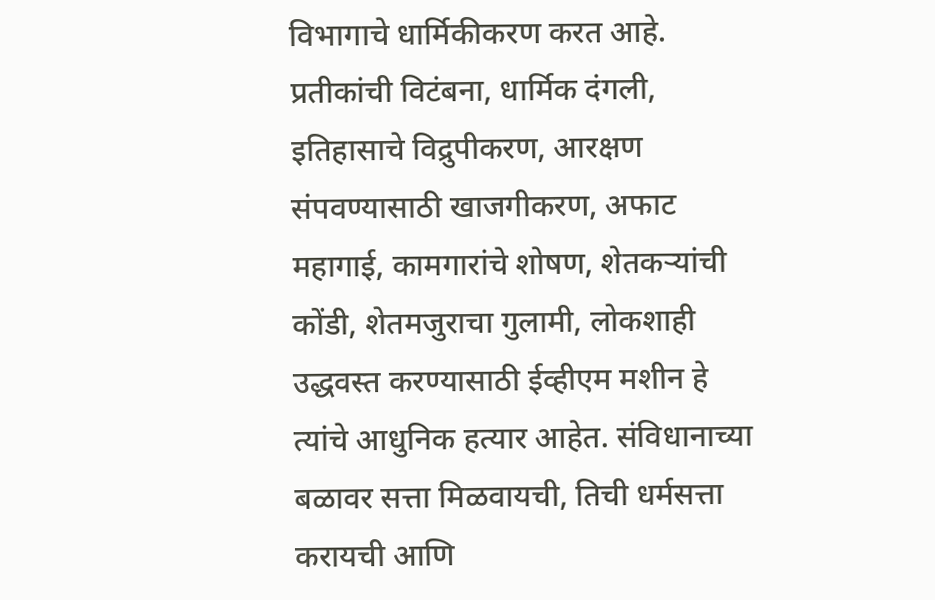विभागाचे धार्मिकीकरण करत आहे. प्रतीकांची विटंबना, धार्मिक दंगली, इतिहासाचे विद्रुपीकरण, आरक्षण संपवण्यासाठी खाजगीकरण, अफाट महागाई, कामगारांचे शोषण, शेतकऱ्यांची कोंडी, शेतमजुराचा गुलामी, लोकशाही उद्धवस्त करण्यासाठी ईव्हीएम मशीन हे त्यांचे आधुनिक हत्यार आहेत. संविधानाच्या बळावर सत्ता मिळवायची, तिची धर्मसत्ता करायची आणि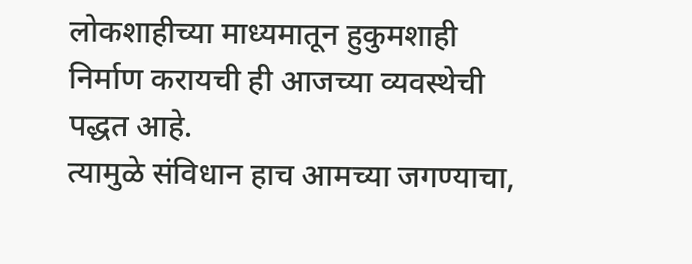लोकशाहीच्या माध्यमातून हुकुमशाही निर्माण करायची ही आजच्या व्यवस्थेची पद्धत आहे.
त्यामुळे संविधान हाच आमच्या जगण्याचा,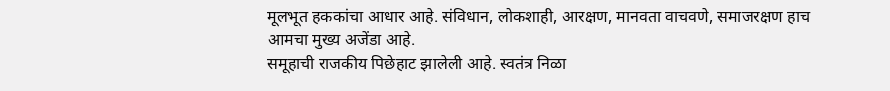मूलभूत हककांचा आधार आहे. संविधान, लोकशाही, आरक्षण, मानवता वाचवणे, समाजरक्षण हाच आमचा मुख्य अजेंडा आहे.
समूहाची राजकीय पिछेहाट झालेली आहे. स्वतंत्र निळा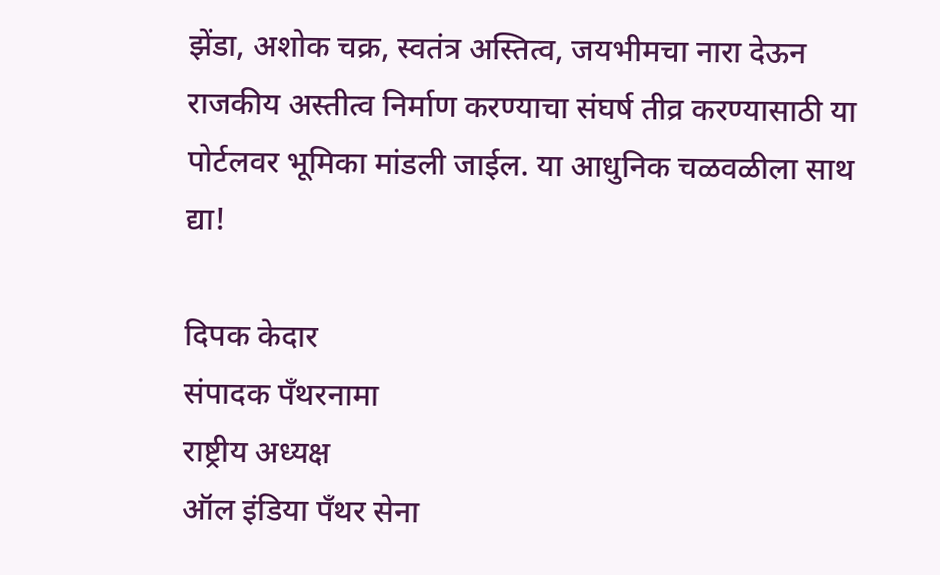झेंडा, अशोक चक्र, स्वतंत्र अस्तित्व, जयभीमचा नारा देऊन राजकीय अस्तीत्व निर्माण करण्याचा संघर्ष तीव्र करण्यासाठी या पोर्टलवर भूमिका मांडली जाईल. या आधुनिक चळवळीला साथ द्या!

दिपक केदार
संपादक पँथरनामा
राष्ट्रीय अध्यक्ष
ऑल इंडिया पँथर सेना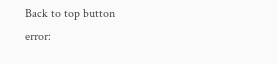Back to top button
error: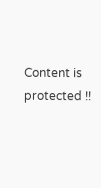Content is protected !!